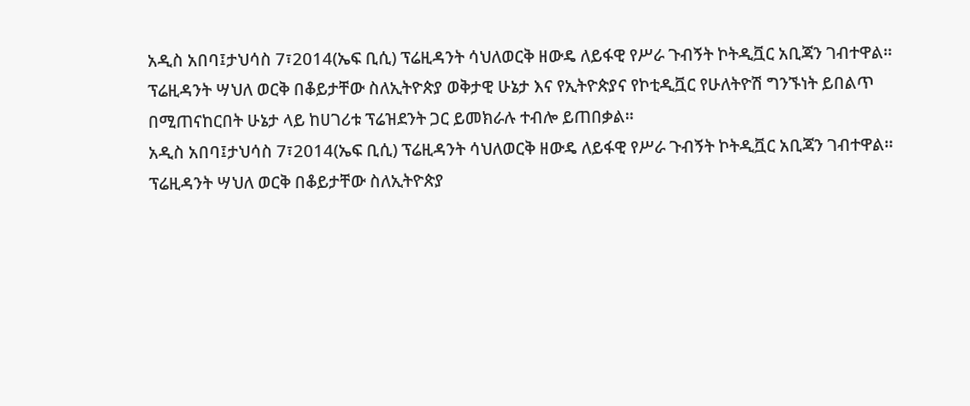አዲስ አበባ፤ታህሳስ 7፣2014(ኤፍ ቢሲ) ፕሬዚዳንት ሳህለወርቅ ዘውዴ ለይፋዊ የሥራ ጉብኝት ኮትዲቯር አቢጃን ገብተዋል።
ፕሬዚዳንት ሣህለ ወርቅ በቆይታቸው ስለኢትዮጵያ ወቅታዊ ሁኔታ እና የኢትዮጵያና የኮቲዲቯር የሁለትዮሽ ግንኙነት ይበልጥ በሚጠናከርበት ሁኔታ ላይ ከሀገሪቱ ፕሬዝደንት ጋር ይመክራሉ ተብሎ ይጠበቃል።
አዲስ አበባ፤ታህሳስ 7፣2014(ኤፍ ቢሲ) ፕሬዚዳንት ሳህለወርቅ ዘውዴ ለይፋዊ የሥራ ጉብኝት ኮትዲቯር አቢጃን ገብተዋል።
ፕሬዚዳንት ሣህለ ወርቅ በቆይታቸው ስለኢትዮጵያ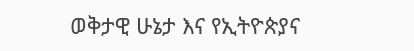ወቅታዊ ሁኔታ እና የኢትዮጵያና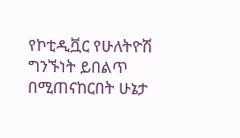የኮቲዲቯር የሁለትዮሽ ግንኙነት ይበልጥ በሚጠናከርበት ሁኔታ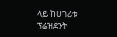ላይ ከሀገሪቱ ፕሬዝደንት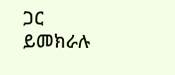ጋር ይመክራሉ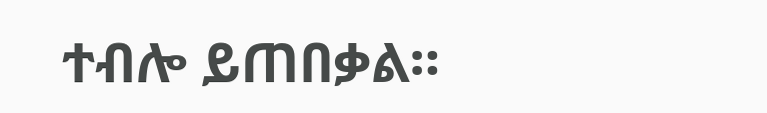ተብሎ ይጠበቃል።